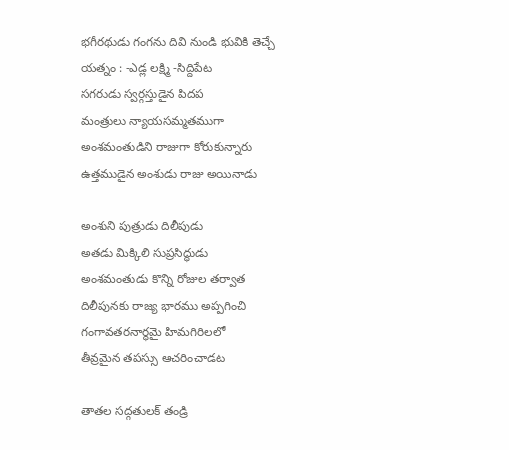భగీరథుడు గంగను దివి నుండి భువికి తెచ్చే యత్నం : -ఎడ్ల లక్ష్మి -సిద్దిపేట
సగరుడు స్వర్గస్తుడైన పిదప
మంత్రులు న్యాయసమ్మతముగా
అంశమంతుడిని రాజుగా కోరుకున్నారు
ఉత్తముడైన అంశుడు రాజు అయినాడు

అంశుని పుత్రుడు దిలీపుడు
అతడు మిక్కిలి సుప్రసిద్ధుడు
అంశమంతుడు కొన్ని రోజుల తర్వాత
దిలీపునకు రాజ్య భారము అప్పగించి
గంగావతరనార్థమై హిమగిరిలలో
తీవ్రమైన తపస్సు ఆచరించాడట

తాతల సద్గతులక్ తండ్రి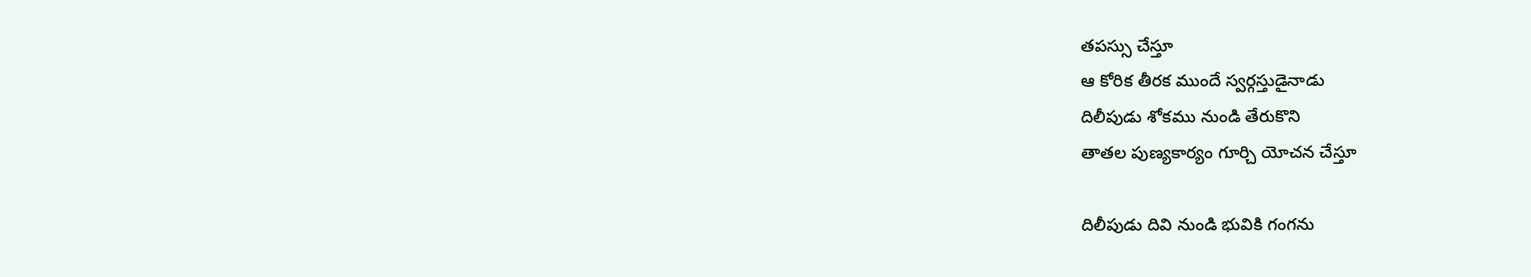తపస్సు చేస్తూ
ఆ కోరిక తీరక ముందే స్వర్గస్తుడైనాడు
దిలీపుడు శోకము నుండి తేరుకొని
తాతల పుణ్యకార్యం గూర్చి యోచన చేస్తూ

దిలీపుడు దివి నుండి భువికి గంగను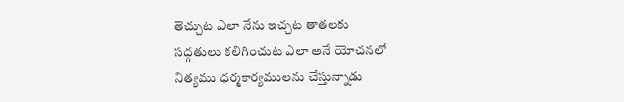తెచ్చుట ఎలా నేను ఇచ్చట తాతలకు
సద్గతులు కలిగించుట ఎలా అనే యోచనలో
నిత్యము ధర్మకార్యములను చేస్తున్నాడు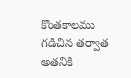కొంతకాలము గడిచిన తర్వాత
అతనికి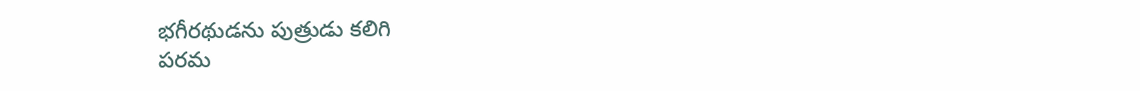భగీరథుడను పుత్రుడు కలిగి
పరమ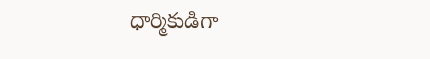ధార్మికుడిగా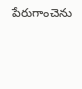పేరుగాంచెను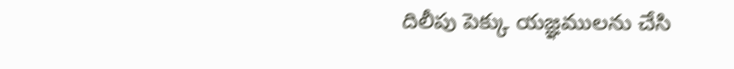దిలీపు పెక్కు యజ్ఞములను చేసి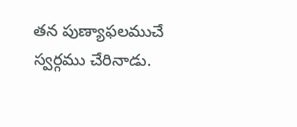తన పుణ్యాఫలముచే స్వర్గము చేరినాడు.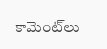కామెంట్‌లు